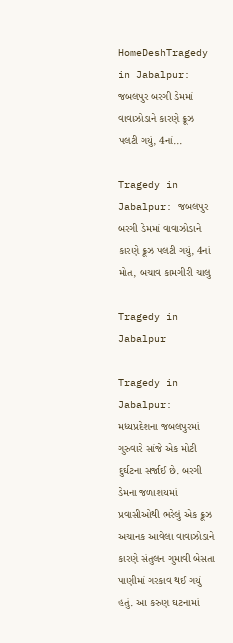HomeDeshTragedy in Jabalpur: જબલપુર બરગી ડેમમાં વાવાઝોડાને કારણે ક્રૂઝ પલટી ગયું, 4નાં...

Tragedy in Jabalpur: જબલપુર બરગી ડેમમાં વાવાઝોડાને કારણે ક્રૂઝ પલટી ગયું, 4નાં મોત, બચાવ કામગીરી ચાલુ

Tragedy in Jabalpur

Tragedy in Jabalpur:  મધ્યપ્રદેશના જબલપુરમાં ગુરુવારે સાંજે એક મોટી દુર્ઘટના સર્જાઈ છે. બરગી ડેમના જળાશયમાં પ્રવાસીઓથી ભરેલું એક ક્રૂઝ અચાનક આવેલા વાવાઝોડાને કારણે સંતુલન ગુમાવી બેસતા પાણીમાં ગરકાવ થઈ ગયું હતું. આ કરુણ ઘટનામાં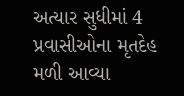અત્યાર સુધીમાં 4 પ્રવાસીઓના મૃતદેહ મળી આવ્યા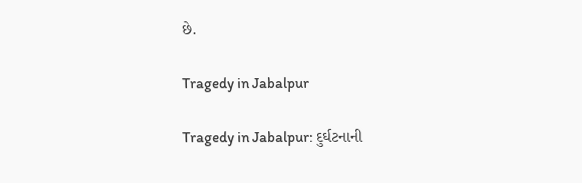છે.

Tragedy in Jabalpur

Tragedy in Jabalpur: દુર્ઘટનાની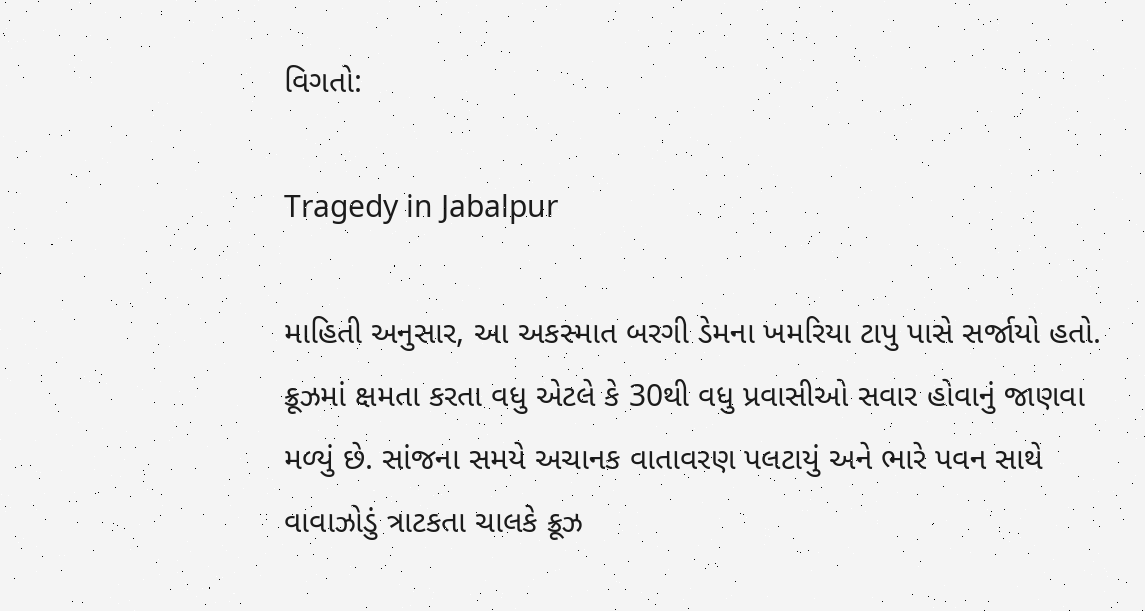વિગતો:

Tragedy in Jabalpur

માહિતી અનુસાર, આ અકસ્માત બરગી ડેમના ખમરિયા ટાપુ પાસે સર્જાયો હતો. ક્રૂઝમાં ક્ષમતા કરતા વધુ એટલે કે 30થી વધુ પ્રવાસીઓ સવાર હોવાનું જાણવા મળ્યું છે. સાંજના સમયે અચાનક વાતાવરણ પલટાયું અને ભારે પવન સાથે વાવાઝોડું ત્રાટકતા ચાલકે ક્રૂઝ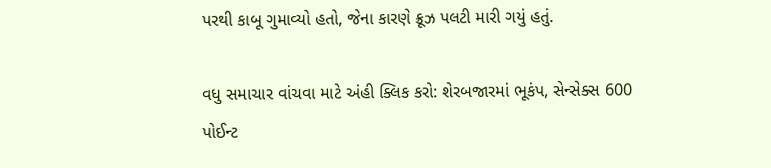પરથી કાબૂ ગુમાવ્યો હતો, જેના કારણે ક્રૂઝ પલટી મારી ગયું હતું.

વધુ સમાચાર વાંચવા માટે અંહી ક્લિક કરો: શેરબજારમાં ભૂકંપ, સેન્સેક્સ 600 પોઈન્ટ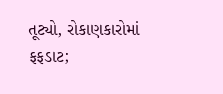તૂટ્યો, રોકાણકારોમાં ફફડાટ;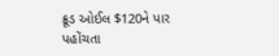ક્રૂડ ઓઈલ $120ને પાર પહોંચતા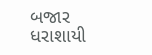બજાર ધરાશાયી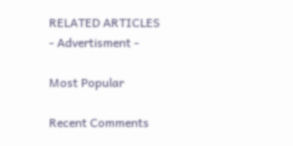RELATED ARTICLES
- Advertisment -

Most Popular

Recent Comments